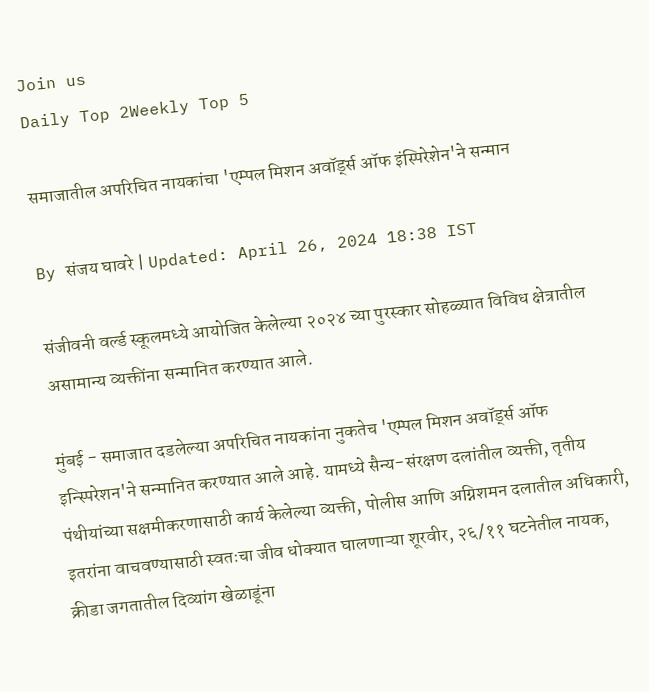Join us
Daily Top 2Weekly Top 5

समाजातील अपरिचित नायकांचा 'एम्पल मिशन अवॉर्ड्स ऑफ इंस्पिरेशेन'ने सन्मान

By संजय घावरे | Updated: April 26, 2024 18:38 IST

संजीवनी वर्ल्ड स्कूलमध्ये आयोजित केलेल्या २०२४ च्या पुरस्कार सोहळ्यात विविध क्षेत्रातील असामान्य व्यक्तींना सन्मानित करण्यात आले.

मुंबई - समाजात दडलेल्या अपरिचित नायकांना नुकतेच 'एम्पल मिशन अवॉर्ड्स ऑफ इन्स्पिरेशन'ने सन्मानित करण्यात आले आहे. यामध्ये सैन्य-संरक्षण दलांतील व्यक्ती, तृतीय पंथीयांच्या सक्षमीकरणासाठी कार्य केलेल्या व्यक्ती, पोलीस आणि अग्निशमन दलातील अधिकारी, इतरांना वाचवण्यासाठी स्वतःचा जीव धोक्यात घालणाऱ्या शूरवीर, २६/११ घटनेतील नायक, क्रीडा जगतातील दिव्यांग खेळाडूंना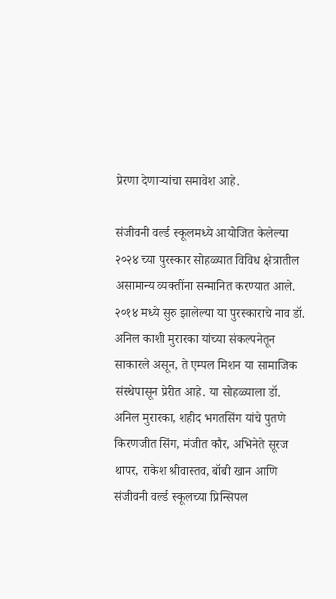प्रेरणा देणाऱ्यांचा समावेश आहे.

संजीवनी वर्ल्ड स्कूलमध्ये आयोजित केलेल्या २०२४ च्या पुरस्कार सोहळ्यात विविध क्षेत्रातील असामान्य व्यक्तींना सन्मानित करण्यात आले. २०१४ मध्ये सुरु झालेल्या या पुरस्काराचे नाव डॉ. अनिल काशी मुरारका यांच्या संकल्पनेतून साकारले असून, ते एम्पल मिशन या सामाजिक संस्थेपासून प्रेरीत आहे. या सोहळ्याला डॉ. अनिल मुरारका, शहीद भगतसिंग यांचे पुतणे किरणजीत सिंग, मंजीत कौर, अभिनेते सूरज थापर, राकेश श्रीवास्तव, बॉबी खान आणि संजीवनी वर्ल्ड स्कूलच्या प्रिन्सिपल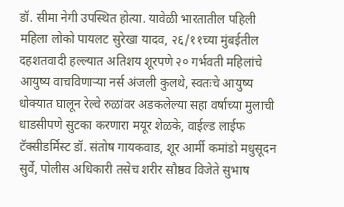डॉ. सीमा नेगी उपस्थित होत्या. यावेळी भारतातील पहिली महिला लोको पायलट सुरेखा यादव, २६/११च्या मुंबईतील दहशतवादी हल्ल्यात अतिशय शूरपणे २० गर्भवती महिलांचे आयुष्य वाचविणाऱ्या नर्स अंजली कुलथे, स्वतःचे आयुष्य धोक्यात घालून रेल्वे रुळांवर अडकलेल्या सहा वर्षाच्या मुलाची धाडसीपणे सुटका करणारा मयूर शेळके, वाईल्ड लाईफ  टॅक्सीडर्मिस्ट डॉ. संतोष गायकवाड, शूर आर्मी कमांडो मधुसूदन सुर्वे, पोलीस अधिकारी तसेच शरीर सौष्ठव विजेते सुभाष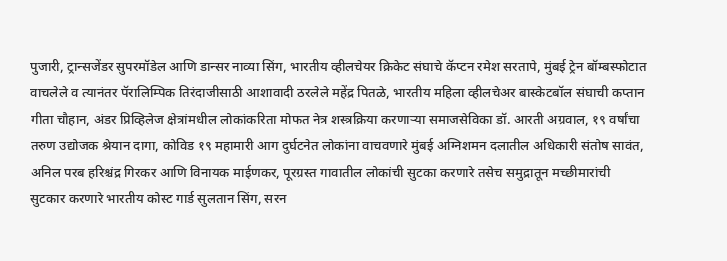पुजारी, ट्रान्सजेंडर सुपरमॉडेल आणि डान्सर नाव्या सिंग, भारतीय व्हीलचेयर क्रिकेट संघाचे कॅप्टन रमेश सरतापे, मुंबई ट्रेन बॉम्बस्फोटात वाचलेले व त्यानंतर पॅरालिम्पिक तिरंदाजीसाठी आशावादी ठरलेले महेंद्र पितळे, भारतीय महिला व्हीलचेअर बास्केटबॉल संघाची कप्तान गीता चौहान, अंडर प्रिव्हिलेज क्षेत्रांमधील लोकांकरिता मोफत नेत्र शस्त्रक्रिया करणाऱ्या समाजसेविका डॉ. आरती अग्रवाल, १९ वर्षांचा तरुण उद्योजक श्रेयान दागा, कोविड १९ महामारी आग दुर्घटनेत लोकांना वाचवणारे मुंबई अग्निशमन दलातील अधिकारी संतोष सावंत, अनिल परब हरिश्चंद्र गिरकर आणि विनायक माईणकर, पूरग्रस्त गावातील लोकांची सुटका करणारे तसेच समुद्रातून मच्छीमारांची सुटकार करणारे भारतीय कोस्ट गार्ड सुलतान सिंग, सरन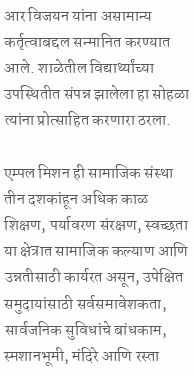आर विजयन यांना असामान्य कर्तृत्वाबद्दल सन्मानित करण्यात आले. शाळेतील विद्यार्थ्यांच्या उपस्थितीत संपन्न झालेला हा सोहळा त्यांना प्रोत्साहित करणारा ठरला.

एम्पल मिशन ही सामाजिक संस्था तीन दशकांहून अधिक काळ शिक्षण, पर्यावरण संरक्षण, स्वच्छता या क्षेत्रात सामाजिक कल्याण आणि उन्नतीसाठी कार्यरत असून, उपेक्षित समुदायांसाठी सर्वसमावेशकता, सार्वजनिक सुविधांचे बांधकाम, स्मशानभूमी, मंदिरे आणि रस्ता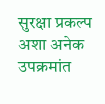सुरक्षा प्रकल्प अशा अनेक उपक्रमांत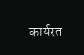कार्यरत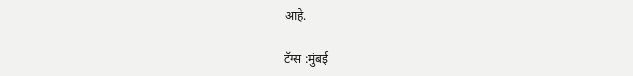आहे.

टॅग्स :मुंबई